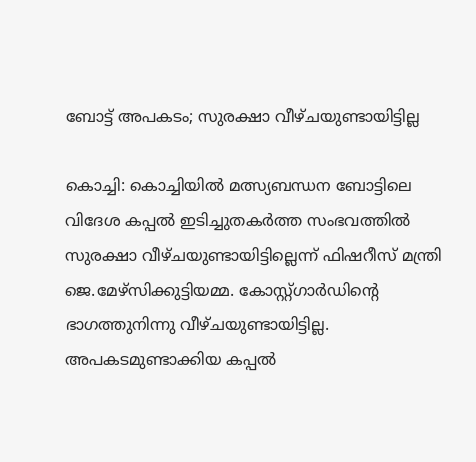ബോട്ട് അപകടം; സുരക്ഷാ വീഴ്ചയുണ്ടായിട്ടില്ല

കൊച്ചി: കൊച്ചിയില്‍ മത്സ്യബന്ധന ബോട്ടിലെ വിദേശ കപ്പല്‍ ഇടിച്ചുതകര്‍ത്ത സംഭവത്തില്‍ സുരക്ഷാ വീഴ്ചയുണ്ടായിട്ടില്ലെന്ന് ഫിഷറീസ് മന്ത്രി ജെ.മേഴ്‌സിക്കുട്ടിയമ്മ. കോസ്റ്റ്ഗാര്‍ഡിന്റെ ഭാഗത്തുനിന്നു വീഴ്ചയുണ്ടായിട്ടില്ല. അപകടമുണ്ടാക്കിയ കപ്പല്‍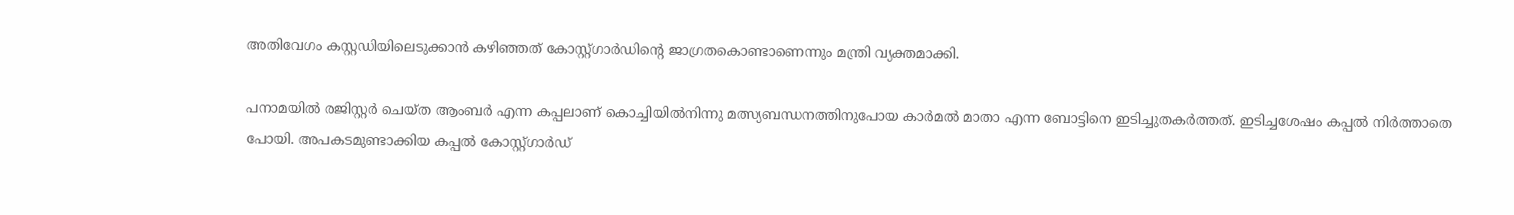അതിവേഗം കസ്റ്റഡിയിലെടുക്കാന്‍ കഴിഞ്ഞത് കോസ്റ്റ്ഗാര്‍ഡിന്റെ ജാഗ്രതകൊണ്ടാണെന്നും മന്ത്രി വ്യക്തമാക്കി.

പനാമയില്‍ രജിസ്റ്റര്‍ ചെയ്ത ആംബര്‍ എന്ന കപ്പലാണ് കൊച്ചിയില്‍നിന്നു മത്സ്യബന്ധനത്തിനുപോയ കാര്‍മല്‍ മാതാ എന്ന ബോട്ടിനെ ഇടിച്ചുതകര്‍ത്തത്. ഇടിച്ചശേഷം കപ്പല്‍ നിര്‍ത്താതെ പോയി. അപകടമുണ്ടാക്കിയ കപ്പല്‍ കോസ്റ്റ്ഗാര്‍ഡ്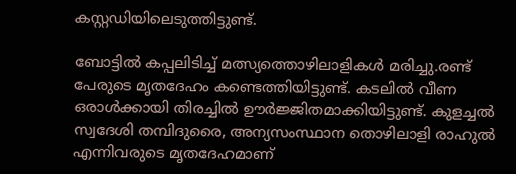കസ്റ്റഡിയിലെടുത്തിട്ടുണ്ട്.

ബോട്ടില്‍ കപ്പലിടിച്ച് മത്സ്യത്തൊഴിലാളികള്‍ മരിച്ചു.രണ്ട് പേരുടെ മൃതദേഹം കണ്ടെത്തിയിട്ടുണ്ട്. കടലില്‍ വീണ ഒരാള്‍ക്കായി തിരച്ചില്‍ ഊര്‍ജ്ജിതമാക്കിയിട്ടുണ്ട്. കുളച്ചല്‍ സ്വദേശി തമ്പിദുരൈ, അന്യസംസ്ഥാന തൊഴിലാളി രാഹുല്‍ എന്നിവരുടെ മൃതദേഹമാണ്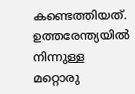കണ്ടെത്തിയത്. ഉത്തരേന്ത്യയില്‍ നിന്നുള്ള മറ്റൊരു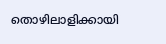തൊഴിലാളിക്കായി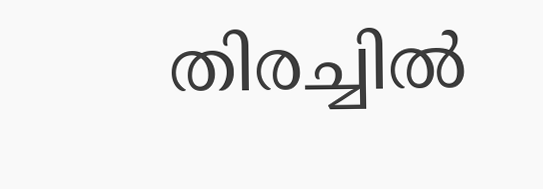തിരച്ചില്‍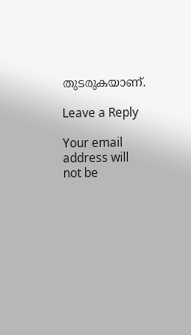തുടരുകയാണ്.

Leave a Reply

Your email address will not be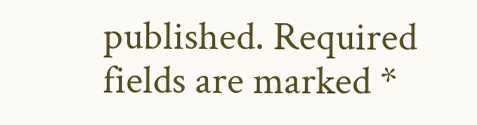published. Required fields are marked *